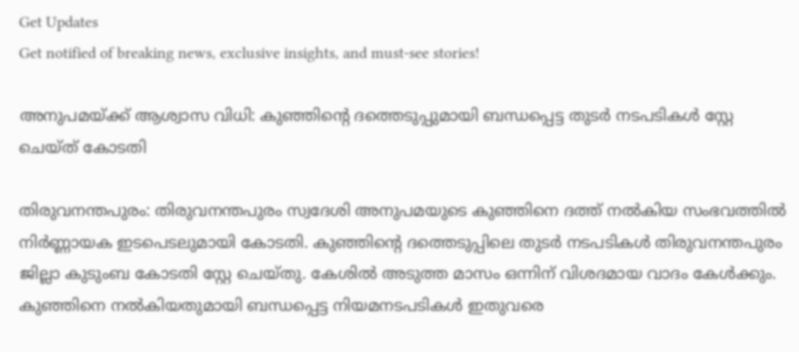Get Updates
Get notified of breaking news, exclusive insights, and must-see stories!

അനുപമയ്ക്ക് ആശ്വാസ വിധി: കുഞ്ഞിന്റെ ദത്തെടുപ്പുമായി ബന്ധപ്പെട്ട തുടര്‍ നടപടികള്‍ സ്റ്റേ ചെയ്ത് കോടതി

തിരുവനന്തപുരം: തിരുവനന്തപുരം സ്വദേശി അനുപമയുടെ കുഞ്ഞിനെ ദത്ത് നല്‍കിയ സംഭവത്തില്‍ നിര്‍ണ്ണായക ഇടപെടലുമായി കോടതി. കുഞ്ഞിന്റെ ദത്തെടുപ്പിലെ തുടര്‍ നടപടികള്‍ തിരുവനന്തപുരം ജില്ലാ കുടുംബ കോടതി സ്റ്റേ ചെയ്തു. കേശില്‍ അടുത്ത മാസം ഒന്നിന് വിശദമായ വാദം കേള്‍ക്കും. കുഞ്ഞിനെ നല്‍കിയതുമായി ബന്ധപ്പെട്ട നിയമനടപടികള്‍ ഇതുവരെ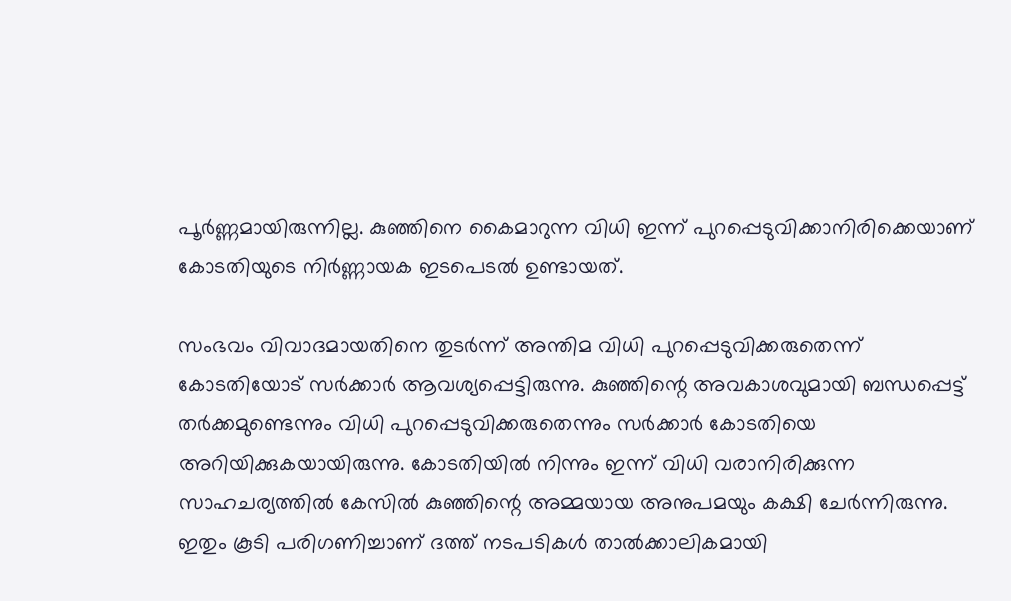പൂര്‍ണ്ണമായിരുന്നില്ല. കുഞ്ഞിനെ കൈമാറുന്ന വിധി ഇന്ന് പുറപ്പെടുവിക്കാനിരിക്കെയാണ് കോടതിയുടെ നിര്‍ണ്ണായക ഇടപെടല്‍ ഉണ്ടായത്.

സംഭവം വിവാദമായതിനെ തുടര്‍ന്ന് അന്തിമ വിധി പുറപ്പെടുവിക്കരുതെന്ന് കോടതിയോട് സര്‍ക്കാര്‍ ആവശ്യപ്പെട്ടിരുന്നു. കുഞ്ഞിന്റെ അവകാശവുമായി ബന്ധപ്പെട്ട് തർക്കമുണ്ടെന്നും വിധി പുറപ്പെടുവിക്കരുതെന്നും സര്‍ക്കാര്‍ കോടതിയെ അറിയിക്കുകയായിരുന്നു. കോടതിയില്‍ നിന്നും ഇന്ന് വിധി വരാനിരിക്കുന്ന സാഹചര്യത്തില്‍ കേസില്‍ കുഞ്ഞിന്റെ അമ്മയായ അനുപമയും കക്ഷി ചേര്‍ന്നിരുന്നു. ഇതും കൂടി പരിഗണിച്ചാണ് ദത്ത് നടപടികള്‍ താല്‍ക്കാലികമായി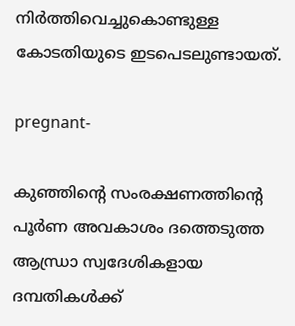നിര്‍ത്തിവെച്ചുകൊണ്ടുള്ള കോടതിയുടെ ഇടപെടലുണ്ടായത്.

pregnant-

കു‍ഞ്ഞിന്‍റെ സംരക്ഷണത്തിന്‍റെ പൂര്‍ണ അവകാശം ദത്തെടുത്ത ആന്ധ്രാ സ്വദേശികളായ ദമ്പതികള്‍ക്ക്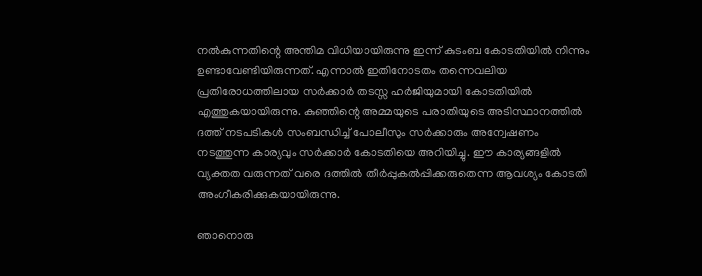നൽകുന്നതിന്റെ അന്തിമ വിധിയായിരുന്നു ഇന്ന് കുടംബ കോടതിയില്‍ നിന്നും ഉണ്ടാവേണ്ടിയിരുന്നത്. എന്നാല്‍ ഇതിനോടതം തന്നെവലിയ പ്രതിരോധത്തിലായ സര്‍ക്കാര്‍ തടസ്സ ഹര്‍ജിയുമായി കോടതിയില്‍ എത്തുകയായിരുന്നു. കുഞ്ഞിന്റെ അമ്മയുടെ പരാതിയുടെ അടിസ്ഥാനത്തില്‍ ദത്ത് നടപടികള്‍ സംബന്ധിച്ച് പോലീസും സര്‍ക്കാരും അന്വേഷണം നടത്തുന്ന കാര്യവും സര്‍ക്കാര്‍ കോടതിയെ അറിയിച്ചു. ഈ കാര്യങ്ങളില്‍ വ്യക്തത വരുന്നത് വരെ ദത്തില്‍ തീര്‍പ്പുകല്‍പ്പിക്കരുതെന്ന ആവശ്യം കോടതി അംഗീകരിക്കുകയായിരുന്നു.

ഞാനൊരു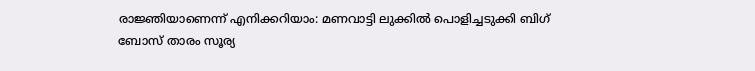രാജ്ഞിയാണെന്ന് എനിക്കറിയാം: മണവാട്ടി ലുക്കില്‍ പൊളിച്ചടുക്കി ബിഗ് ബോസ് താരം സൂര്യ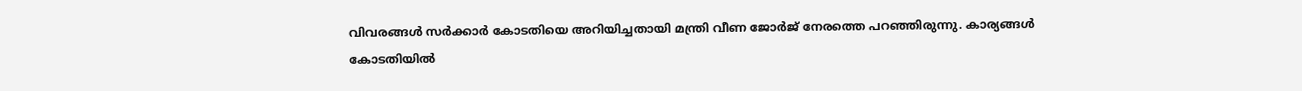വിവരങ്ങള്‍ സര്‍ക്കാര്‍ കോടതിയെ അറിയിച്ചതായി മന്ത്രി വീണ ജോര്‍ജ് നേരത്തെ പറഞ്ഞിരുന്നു. കാര്യങ്ങള്‍ കോടതിയില്‍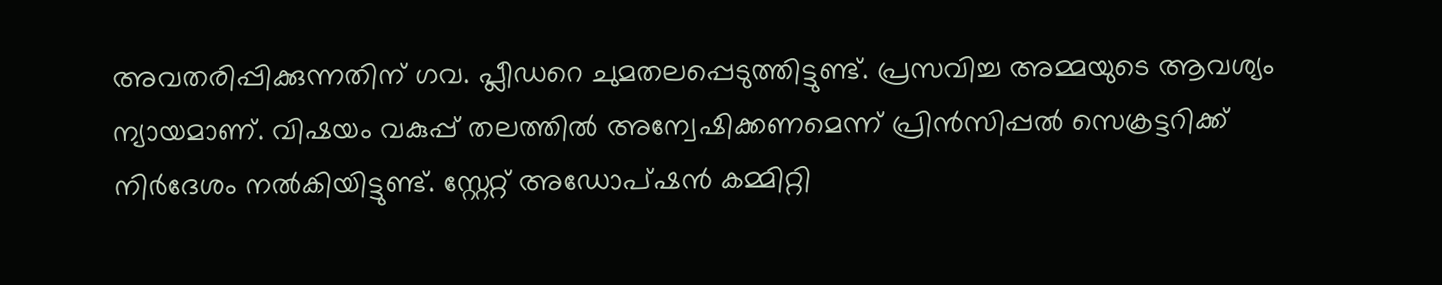അവതരിപ്പിക്കുന്നതിന് ഗവ. പ്ലീഡറെ ചുമതലപ്പെടുത്തിട്ടുണ്ട്. പ്രസവിച്ച അമ്മയുടെ ആവശ്യം ന്യായമാണ്. വിഷയം വകുപ്പ് തലത്തിൽ അന്വേഷിക്കണമെന്ന് പ്രിൻസിപ്പൽ സെക്രട്ടറിക്ക് നിർദേശം നൽകിയിട്ടുണ്ട്. സ്റ്റേറ്റ് അഡോപ്‌ഷൻ കമ്മിറ്റി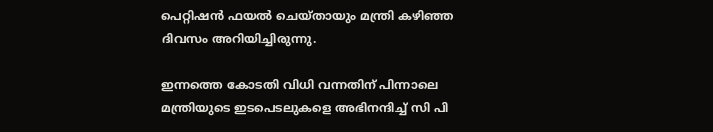പെറ്റിഷൻ ഫയൽ ചെയ്തായും മന്ത്രി കഴിഞ്ഞ ദിവസം അറിയിച്ചിരുന്നു.

ഇന്നത്തെ കോടതി വിധി വന്നതിന് പിന്നാലെ മന്ത്രിയുടെ ഇടപെടലുകളെ അഭിനന്ദിച്ച് സി പി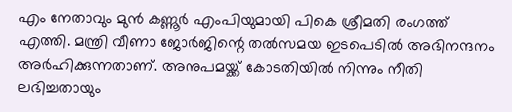എം നേതാവും മുന്‍ കണ്ണൂര്‍ എംപിയുമായി പികെ ശ്രീമതി രംഗത്ത് എത്തി. മന്ത്രി വീണാ ജോര്‍ജിന്റെ തല്‍സമയ ഇടപെടില്‍ അഭിനന്ദനം അര്‍ഹിക്കുന്നതാണ്. അനുപമയ്ക്ക് കോടതിയില്‍ നിന്നും നീതി ലഭിച്ചതായും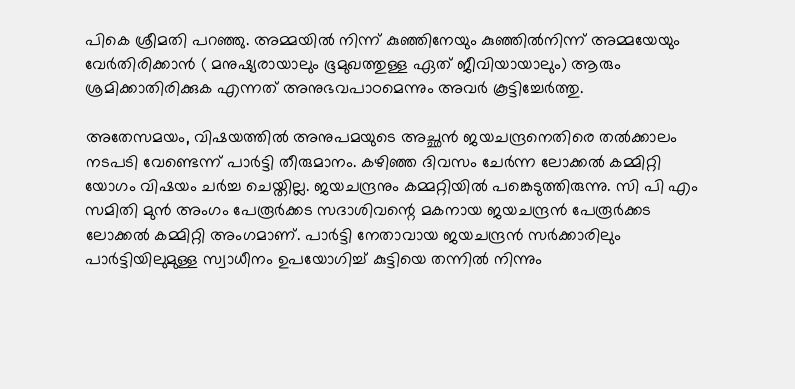പികെ ശ്രീമതി പറഞ്ഞു. അമ്മയിൽ നിന്ന് കുഞ്ഞിനേയും കുഞ്ഞിൽനിന്ന് അമ്മയേയും വേർതിരിക്കാൻ ( മനുഷ്യരായാലും ഭൂമുഖത്തുള്ള ഏത്‌ ജീവിയായാലും) ആരും ശ്രമിക്കാതിരിക്കുക എന്നത്‌ അനുഭവപാഠമെന്നും അവര്‍ കൂട്ടിച്ചേര്‍ത്തു.

അതേസമയം, വിഷയത്തില്‍ അനുപമയുടെ അച്ഛന്‍ ജയചന്ദ്രനെതിരെ തല്‍ക്കാലം നടപടി വേണ്ടെന്ന് പാര്‍ട്ടി തീരുമാനം. കഴിഞ്ഞ ദിവസം ചേര്‍ന്ന ലോക്കല്‍ കമ്മിറ്റി യോഗം വിഷയം ചര്‍ച്ച ചെയ്തില്ല. ജയചന്ദ്രനും കമ്മറ്റിയില്‍ പങ്കെടുത്തിരുന്നു. സി പി എം സമിതി മുന്‍ അംഗം പേരൂര്‍ക്കട സദാശിവന്റെ മകനായ ജയചന്ദ്രന്‍ പേരൂര്‍ക്കട ലോക്കല്‍ കമ്മിറ്റി അംഗമാണ്. പാര്‍ട്ടി നേതാവായ ജയചന്ദ്രന്‍ സര്‍ക്കാരിലും പാര്‍ട്ടിയിലുമുള്ള സ്വാധീനം ഉപയോഗിച്ച് കുട്ടിയെ തന്നില്‍ നിന്നും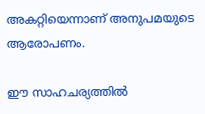അകറ്റിയെന്നാണ് അനുപമയുടെ ആരോപണം.

ഈ സാഹചര്യത്തില്‍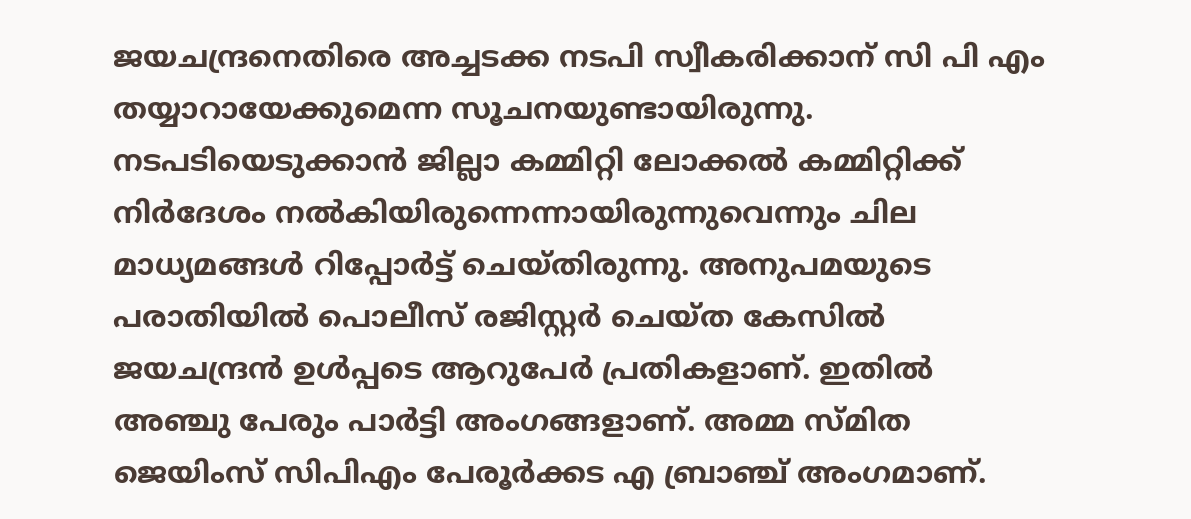ജയചന്ദ്രനെതിരെ അച്ചടക്ക നടപി സ്വീകരിക്കാന‍് സി പി എം തയ്യാറായേക്കുമെന്ന സൂചനയുണ്ടായിരുന്നു. നടപടിയെടുക്കാന്‍ ജില്ലാ കമ്മിറ്റി ലോക്കല്‍ കമ്മിറ്റിക്ക് നിര്‍ദേശം നല്‍കിയിരുന്നെന്നായിരുന്നുവെന്നും ചില മാധ്യമങ്ങള്‍ റിപ്പോര്‍ട്ട് ചെയ്തിരുന്നു. അനുപമയുടെ പരാതിയില്‍ പൊലീസ് രജിസ്റ്റര്‍ ചെയ്ത കേസില്‍ ജയചന്ദ്രന്‍ ഉള്‍പ്പടെ ആറുപേര്‍ പ്രതികളാണ്. ഇതില്‍ അഞ്ചു പേരും പാര്‍ട്ടി അംഗങ്ങളാണ്. അമ്മ സ്മിത ജെയിംസ് സിപിഎം പേരൂര്‍ക്കട എ ബ്രാഞ്ച് അംഗമാണ്.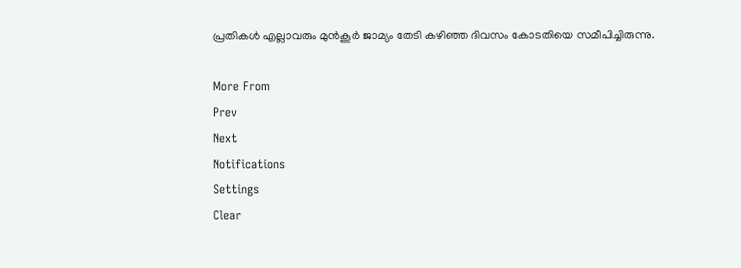പ്രതികള്‍ എല്ലാവരും മുന്‍കൂര്‍ ജാമ്യം തേടി കഴിഞ്ഞ ദിവസം കോടതിയെ സമീപിച്ചിരുന്നു.

More From
Prev
Next
Notifications
Settings
Clear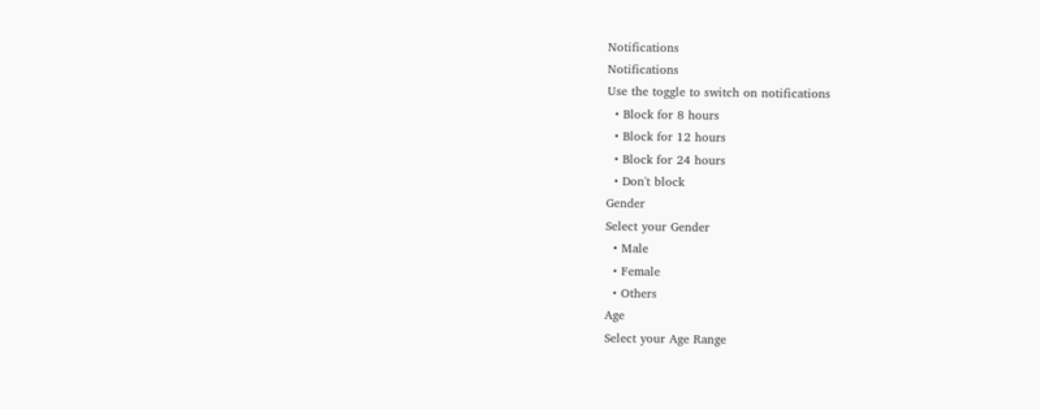Notifications
Notifications
Use the toggle to switch on notifications
  • Block for 8 hours
  • Block for 12 hours
  • Block for 24 hours
  • Don't block
Gender
Select your Gender
  • Male
  • Female
  • Others
Age
Select your Age Range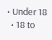• Under 18
  • 18 to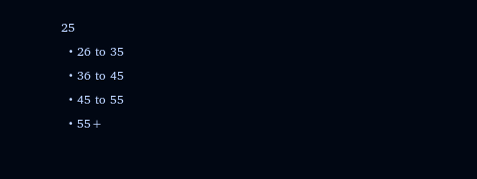25
  • 26 to 35
  • 36 to 45
  • 45 to 55
  • 55+